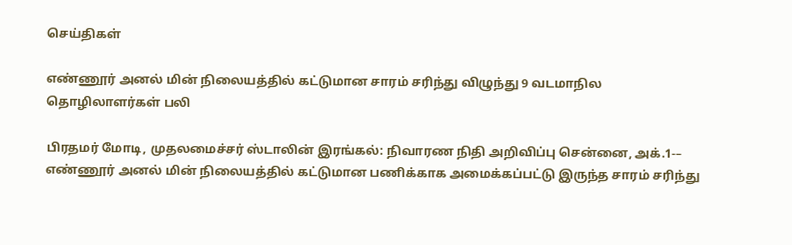செய்திகள்

எண்ணூர் அனல் மின் நிலையத்தில் கட்டுமான சாரம் சரிந்து விழுந்து 9 வடமாநில தொழிலாளர்கள் பலி

பிரதமர் மோடி, முதலமைச்சர் ஸ்டாலின் இரங்கல்: நிவாரண நிதி அறிவிப்பு சென்னை, அக்.1-– எண்ணூர் அனல் மின் நிலையத்தில் கட்டுமான பணிக்காக அமைக்கப்பட்டு இருந்த சாரம் சரிந்து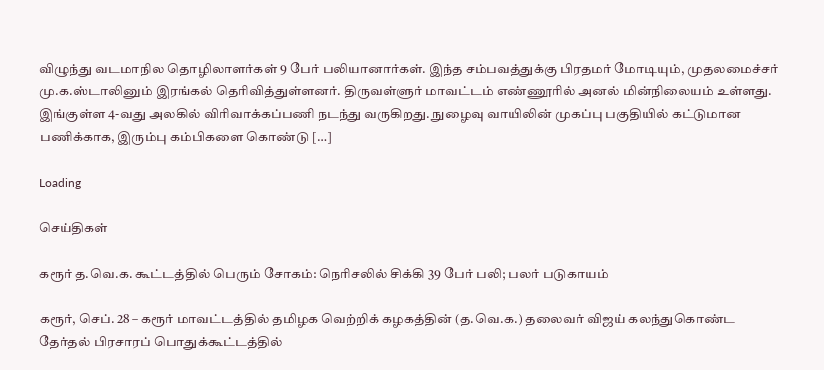விழுந்து வடமாநில தொழிலாளர்கள் 9 பேர் பலியானார்கள். இந்த சம்பவத்துக்கு பிரதமர் மோடியும், முதலமைச்சர் மு.க.ஸ்டாலினும் இரங்கல் தெரிவித்துள்ளனர். திருவள்ளுர் மாவட்டம் எண்ணூரில் அனல் மின்நிலையம் உள்ளது. இங்குள்ள 4-வது அலகில் விரிவாக்கப்பணி நடந்து வருகிறது. நுழைவு வாயிலின் முகப்பு பகுதியில் கட்டுமான பணிக்காக, இரும்பு கம்பிகளை கொண்டு […]

Loading

செய்திகள்

கரூர் த.வெ.க. கூட்டத்தில் பெரும் சோகம்: நெரிசலில் சிக்கி 39 பேர் பலி; பலர் படுகாயம்

கரூர், செப். 28 – கரூர் மாவட்டத்தில் தமிழக வெற்றிக் கழகத்தின் (த.வெ.க.) தலைவர் விஜய் கலந்துகொண்ட தேர்தல் பிரசாரப் பொதுக்கூட்டத்தில்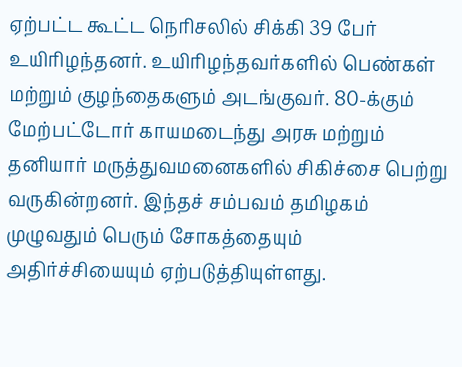ஏற்பட்ட கூட்ட நெரிசலில் சிக்கி 39 பேர் உயிரிழந்தனர். உயிரிழந்தவர்களில் பெண்கள் மற்றும் குழந்தைகளும் அடங்குவர். 80-க்கும் மேற்பட்டோர் காயமடைந்து அரசு மற்றும் தனியார் மருத்துவமனைகளில் சிகிச்சை பெற்று வருகின்றனர். இந்தச் சம்பவம் தமிழகம் முழுவதும் பெரும் சோகத்தையும் அதிர்ச்சியையும் ஏற்படுத்தியுள்ளது.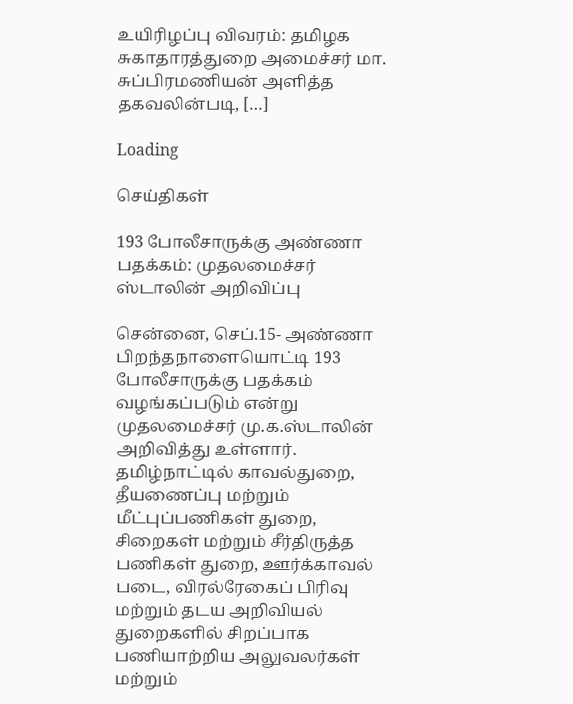உயிரிழப்பு விவரம்: தமிழக சுகாதாரத்துறை அமைச்சர் மா. சுப்பிரமணியன் அளித்த தகவலின்படி, […]

Loading

செய்திகள்

193 போலீசாருக்கு அண்ணா பதக்கம்: முதலமைச்சர் ஸ்டாலின் அறிவிப்பு

சென்னை, செப்.15- அண்ணா பிறந்தநாளையொட்டி 193 போலீசாருக்கு பதக்கம் வழங்கப்படும் என்று முதலமைச்சர் மு.க.ஸ்டாலின் அறிவித்து உள்ளார். தமிழ்நாட்டில் காவல்துறை, தீயணைப்பு மற்றும் மீட்புப்பணிகள் துறை, சிறைகள் மற்றும் சீர்திருத்த பணிகள் துறை, ஊர்க்காவல் படை, விரல்ரேகைப் பிரிவு மற்றும் தடய அறிவியல் துறைகளில் சிறப்பாக பணியாற்றிய அலுவலர்கள் மற்றும்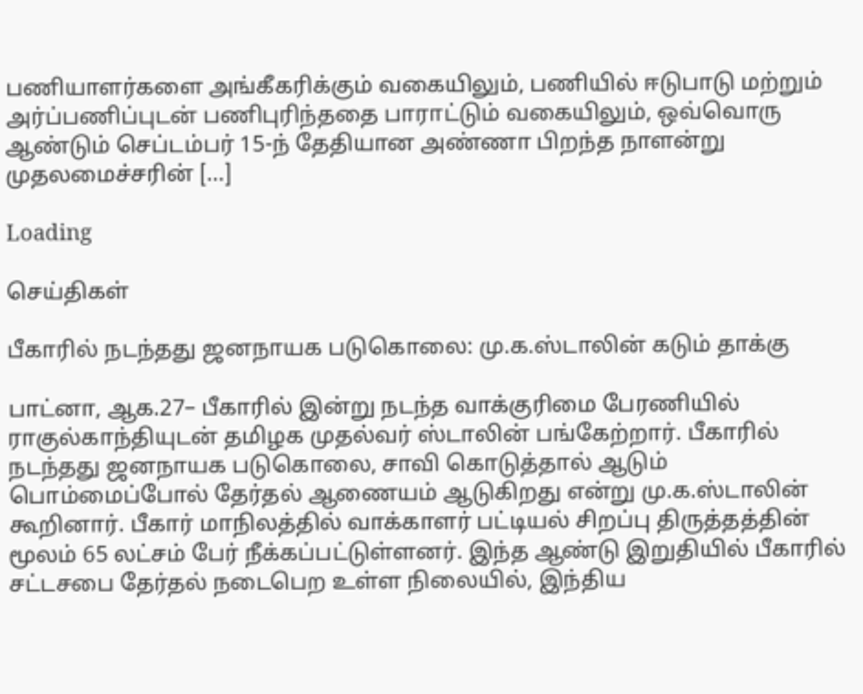பணியாளர்களை அங்கீகரிக்கும் வகையிலும், பணியில் ஈடுபாடு மற்றும் அர்ப்பணிப்புடன் பணிபுரிந்ததை பாராட்டும் வகையிலும், ஒவ்வொரு ஆண்டும் செப்டம்பர் 15-ந் தேதியான அண்ணா பிறந்த நாளன்று முதலமைச்சரின் […]

Loading

செய்திகள்

பீகாரில் நடந்தது ஜனநாயக படுகொலை: மு.க.ஸ்டாலின் கடும் தாக்கு

பாட்னா, ஆக.27– பீகாரில் இன்று நடந்த வாக்குரிமை பேரணியில் ராகுல்காந்தியுடன் தமிழக முதல்வர் ஸ்டாலின் பங்கேற்றார். பீகாரில் நடந்தது ஜனநாயக படுகொலை, சாவி கொடுத்தால் ஆடும் பொம்மைப்போல் தேர்தல் ஆணையம் ஆடுகிறது என்று மு.க.ஸ்டாலின் கூறினார். பீகார் மாநிலத்தில் வாக்காளர் பட்டியல் சிறப்பு திருத்தத்தின் மூலம் 65 லட்சம் பேர் நீக்கப்பட்டுள்ளனர். இந்த ஆண்டு இறுதியில் பீகாரில் சட்டசபை தேர்தல் நடைபெற உள்ள நிலையில், இந்திய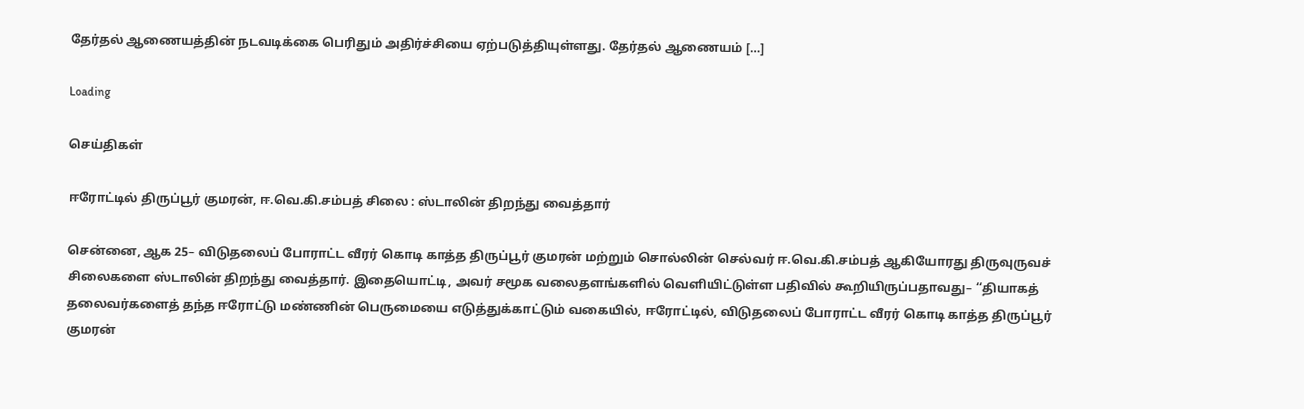தேர்தல் ஆணையத்தின் நடவடிக்கை பெரிதும் அதிர்ச்சியை ஏற்படுத்தியுள்ளது. தேர்தல் ஆணையம் […]

Loading

செய்திகள்

ஈரோட்டில் திருப்பூர் குமரன், ஈ.வெ.கி.சம்பத் சிலை : ஸ்டாலின் திறந்து வைத்தார்

சென்னை, ஆக 25– விடுதலைப் போராட்ட வீரர் கொடி காத்த திருப்பூர் குமரன் மற்றும் சொல்லின் செல்வர் ஈ.வெ.கி.சம்பத் ஆகியோரது திருவுருவச் சிலைகளை ஸ்டாலின் திறந்து வைத்தார். இதையொட்டி, அவர் சமூக வலைதளங்களில் வெளியிட்டுள்ள பதிவில் கூறியிருப்பதாவது– ‘‘தியாகத் தலைவர்களைத் தந்த ஈரோட்டு மண்ணின் பெருமையை எடுத்துக்காட்டும் வகையில், ஈரோட்டில், விடுதலைப் போராட்ட வீரர் கொடி காத்த திருப்பூர் குமரன்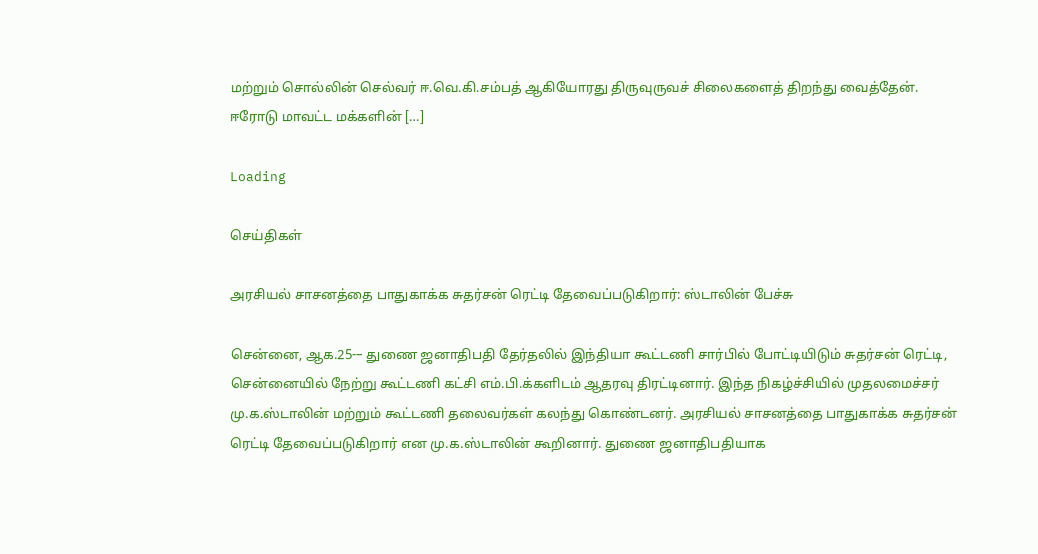மற்றும் சொல்லின் செல்வர் ஈ.வெ.கி.சம்பத் ஆகியோரது திருவுருவச் சிலைகளைத் திறந்து வைத்தேன். ஈரோடு மாவட்ட மக்களின் […]

Loading

செய்திகள்

அரசியல் சாசனத்தை பாதுகாக்க சுதர்சன் ரெட்டி தேவைப்படுகிறார்: ஸ்டாலின் பேச்சு

சென்னை, ஆக.25-– துணை ஜனாதிபதி தேர்தலில் இந்தியா கூட்டணி சார்பில் போட்டியிடும் சுதர்சன் ரெட்டி, சென்னையில் நேற்று கூட்டணி கட்சி எம்.பி.க்களிடம் ஆதரவு திரட்டினார். இந்த நிகழ்ச்சியில் முதலமைச்சர் மு.க.ஸ்டாலின் மற்றும் கூட்டணி தலைவர்கள் கலந்து கொண்டனர். அரசியல் சாசனத்தை பாதுகாக்க சுதர்சன் ரெட்டி தேவைப்படுகிறார் என மு.க.ஸ்டாலின் கூறினார். துணை ஜனாதிபதியாக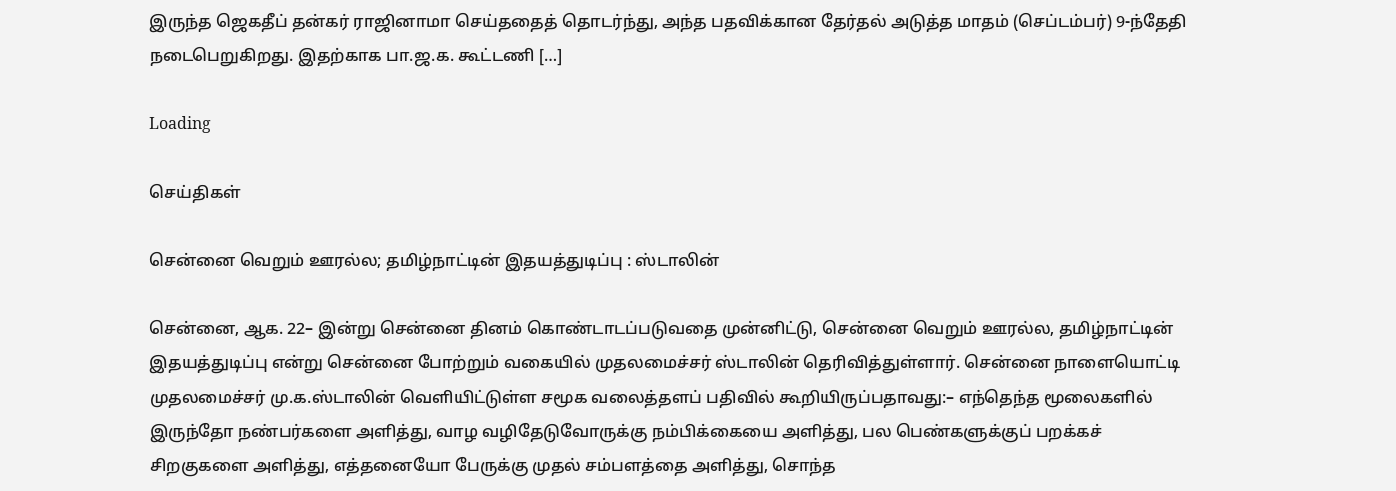இருந்த ஜெகதீப் தன்கர் ராஜினாமா செய்ததைத் தொடர்ந்து, அந்த பதவிக்கான தேர்தல் அடுத்த மாதம் (செப்டம்பர்) 9-ந்தேதி நடைபெறுகிறது. இதற்காக பா.ஜ.க. கூட்டணி […]

Loading

செய்திகள்

சென்னை வெறும் ஊரல்ல; தமிழ்நாட்டின் இதயத்துடிப்பு : ஸ்டாலின்

சென்னை, ஆக. 22– இன்று சென்னை தினம் கொண்டாடப்படுவதை முன்னிட்டு, சென்னை வெறும் ஊரல்ல, தமிழ்நாட்டின் இதயத்துடிப்பு என்று சென்னை போற்றும் வகையில் முதலமைச்சர் ஸ்டாலின் தெரிவித்துள்ளார். சென்னை நாளையொட்டி முதலமைச்சர் மு.க.ஸ்டாலின் வெளியிட்டுள்ள சமூக வலைத்தளப் பதிவில் கூறியிருப்பதாவது:– எந்தெந்த மூலைகளில் இருந்தோ நண்பர்களை அளித்து, வாழ வழிதேடுவோருக்கு நம்பிக்கையை அளித்து, பல பெண்களுக்குப் பறக்கச் சிறகுகளை அளித்து, எத்தனையோ பேருக்கு முதல் சம்பளத்தை அளித்து, சொந்த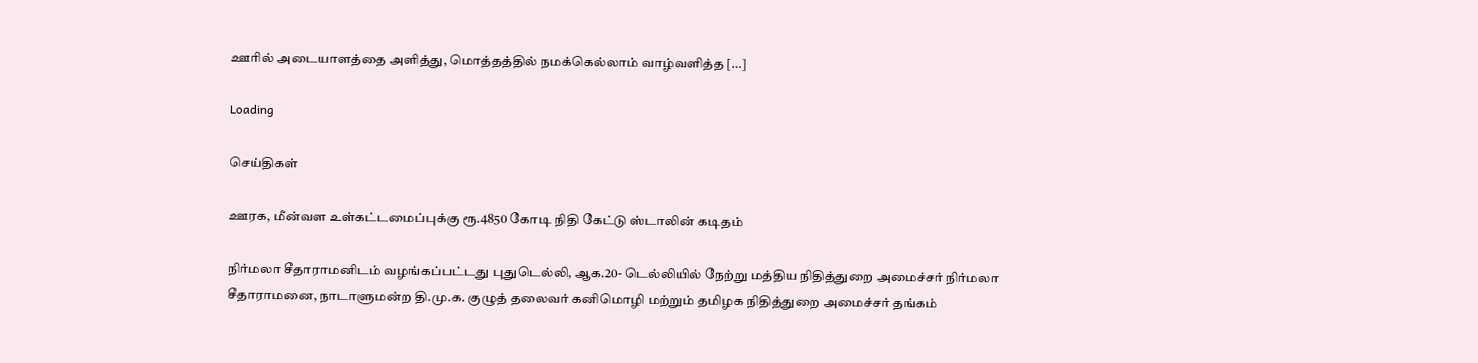ஊரில் அடையாளத்தை அளித்து, மொத்தத்தில் நமக்கெல்லாம் வாழ்வளித்த […]

Loading

செய்திகள்

ஊரக, மீன்வள உள்கட்டமைப்புக்கு ரூ.4850 கோடி நிதி கேட்டு ஸ்டாலின் கடிதம்

நிர்மலா சீதாராமனிடம் வழங்கப்பட்டது புதுடெல்லி, ஆக.20- டெல்லியில் நேற்று மத்திய நிதித்துறை அமைச்சர் நிர்மலா சீதாராமனை, நாடாளுமன்ற தி.மு.க. குழுத் தலைவர் கனிமொழி மற்றும் தமிழக நிதித்துறை அமைச்சர் தங்கம்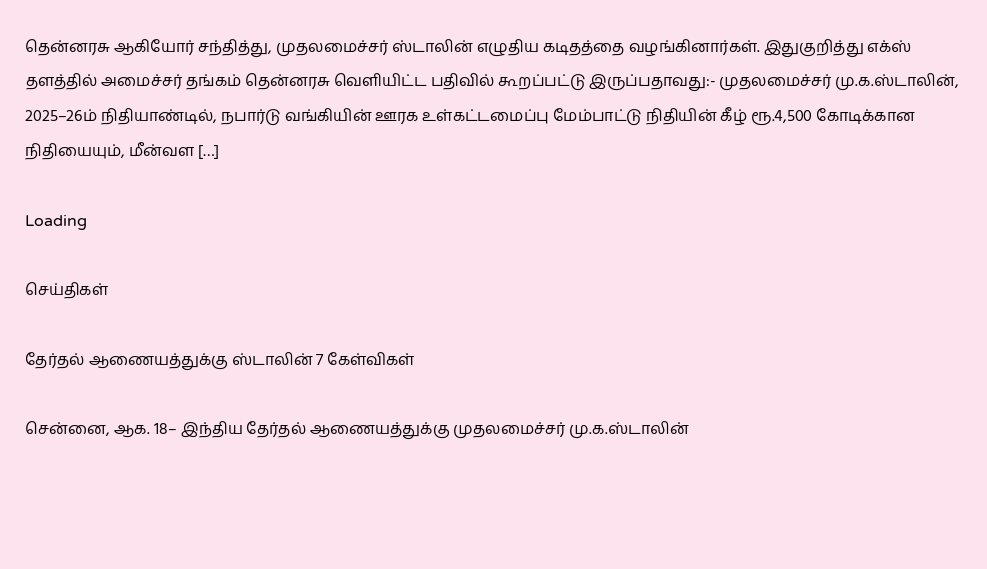தென்னரசு ஆகியோர் சந்தித்து, முதலமைச்சர் ஸ்டாலின் எழுதிய கடிதத்தை வழங்கினார்கள். இதுகுறித்து எக்ஸ் தளத்தில் அமைச்சர் தங்கம் தென்னரசு வெளியிட்ட பதிவில் கூறப்பட்டு இருப்பதாவது:- முதலமைச்சர் மு.க.ஸ்டாலின், 2025–26ம் நிதியாண்டில், நபார்டு வங்கியின் ஊரக உள்கட்டமைப்பு மேம்பாட்டு நிதியின் கீழ் ரூ.4,500 கோடிக்கான நிதியையும், மீன்வள […]

Loading

செய்திகள்

தேர்தல் ஆணையத்துக்கு ஸ்டாலின் 7 கேள்விகள்

சென்னை, ஆக. 18– இந்திய தேர்தல் ஆணையத்துக்கு முதலமைச்சர் மு.க.ஸ்டாலின்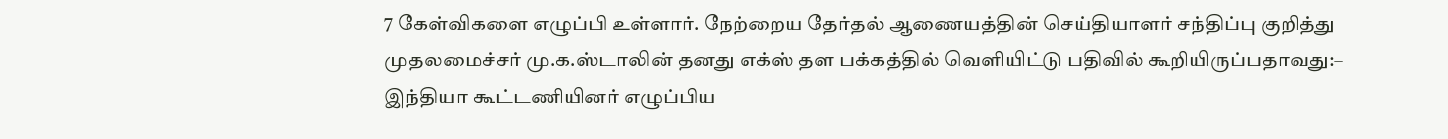7 கேள்விகளை எழுப்பி உள்ளார். நேற்றைய தேர்தல் ஆணையத்தின் செய்தியாளர் சந்திப்பு குறித்து முதலமைச்சர் மு.க.ஸ்டாலின் தனது எக்ஸ் தள பக்கத்தில் வெளியிட்டு பதிவில் கூறியிருப்பதாவது:– இந்தியா கூட்டணியினர் எழுப்பிய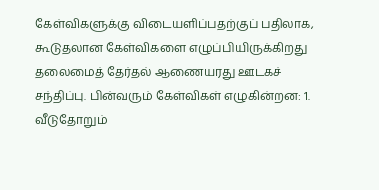கேள்விகளுக்கு விடையளிப்பதற்குப் பதிலாக, கூடுதலான கேள்விகளை எழுப்பியிருக்கிறது தலைமைத் தேர்தல் ஆணையரது ஊடகச் சந்திப்பு. பின்வரும் கேள்விகள் எழுகின்றன: 1. வீடுதோறும்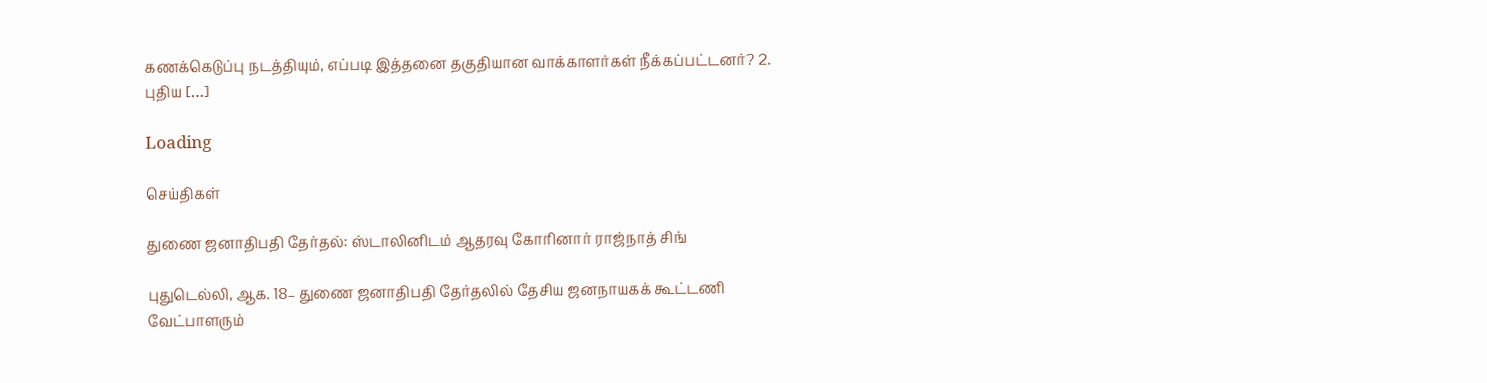கணக்கெடுப்பு நடத்தியும், எப்படி இத்தனை தகுதியான வாக்காளர்கள் நீக்கப்பட்டனர்? 2. புதிய […]

Loading

செய்திகள்

துணை ஜனாதிபதி தேர்தல்: ஸ்டாலினிடம் ஆதரவு கோரினார் ராஜ்நாத் சிங்

புதுடெல்லி, ஆக. 18– துணை ஜனாதிபதி தேர்தலில் தேசிய ஜனநாயகக் கூட்டணி வேட்பாளரும்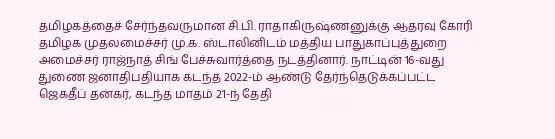தமிழகத்தைச் சேர்ந்தவருமான சி.பி. ராதாகிருஷ்ணனுக்கு ஆதரவு கோரி தமிழக முதலமைச்சர் மு.க. ஸ்டாலினிடம் மத்திய பாதுகாப்புத்துறை அமைச்சர் ராஜ்நாத் சிங் பேச்சுவார்த்தை நடத்தினார். நாட்டின் 16-வது துணை ஜனாதிபதியாக கடந்த 2022-ம் ஆண்டு தேர்ந்தெடுக்கப்பட்ட ஜெகதீப் தன்கர், கடந்த மாதம் 21-ந் தேதி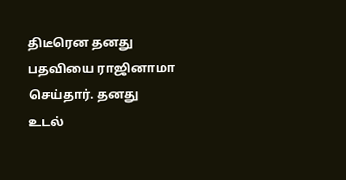திடீரென தனது பதவியை ராஜினாமா செய்தார். தனது உடல்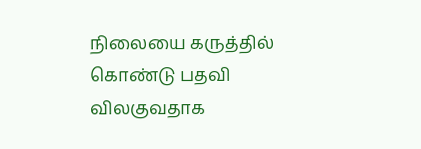நிலையை கருத்தில் கொண்டு பதவி விலகுவதாக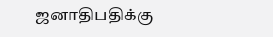ஜனாதிபதிக்கு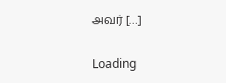அவர் […]

Loading